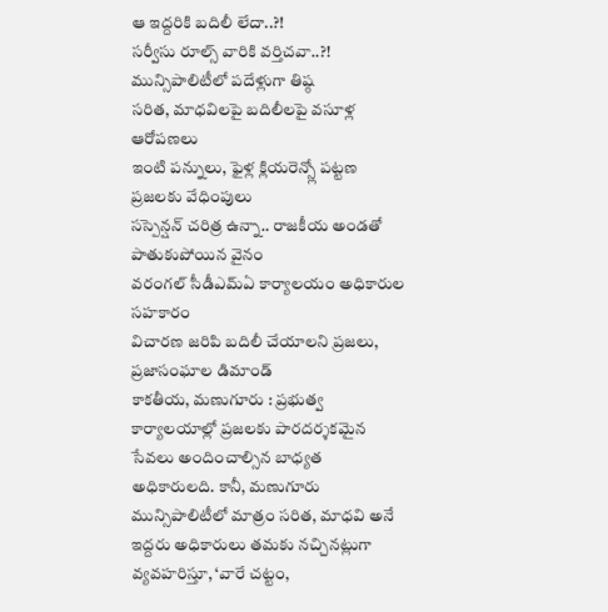ఆ ఇద్దరికి బదిలీ లేదా..?!
సర్వీసు రూల్స్ వారికి వర్తిచవా..?!
మున్సిపాలిటీలో పదేళ్లుగా తిష్ఠ
సరిత, మాధవిలపై బదిలీలపై వసూళ్ల ఆరోపణలు
ఇంటి పన్నులు, ఫైళ్ల క్లియరెన్స్లో పట్టణ ప్రజలకు వేధింపులు
సస్పెన్షన్ చరిత్ర ఉన్నా.. రాజకీయ అండతో పాతుకుపోయిన వైనం
వరంగల్ సీడీఎమ్ఏ కార్యాలయం అధికారుల సహకారం
విచారణ జరిపి బదిలీ చేయాలని ప్రజలు, ప్రజాసంఘాల డిమాండ్
కాకతీయ, మణుగూరు : ప్రభుత్వ కార్యాలయాల్లో ప్రజలకు పారదర్శకమైన సేవలు అందించాల్సిన బాధ్యత అధికారులది. కానీ, మణుగూరు మున్సిపాలిటీలో మాత్రం సరిత, మాధవి అనే ఇద్దరు అధికారులు తమకు నచ్చినట్లుగా వ్యవహరిస్తూ, ‘వారే చట్టం,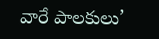వారే పాలకులు’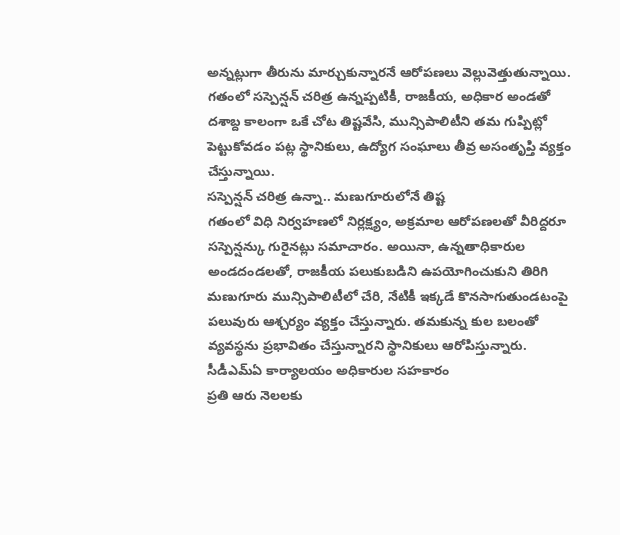అన్నట్లుగా తీరును మార్చుకున్నారనే ఆరోపణలు వెల్లువెత్తుతున్నాయి. గతంలో సస్పెన్షన్ చరిత్ర ఉన్నప్పటికీ, రాజకీయ, అధికార అండతో దశాబ్ద కాలంగా ఒకే చోట తిష్టవేసి, మున్సిపాలిటీని తమ గుప్పిట్లో పెట్టుకోవడం పట్ల స్థానికులు, ఉద్యోగ సంఘాలు తీవ్ర అసంతృప్తి వ్యక్తం చేస్తున్నాయి.
సస్పెన్షన్ చరిత్ర ఉన్నా.. మణుగూరులోనే తిష్ట
గతంలో విధి నిర్వహణలో నిర్లక్ష్యం, అక్రమాల ఆరోపణలతో వీరిద్దరూ సస్పెన్షన్కు గురైనట్లు సమాచారం. అయినా, ఉన్నతాధికారుల అండదండలతో, రాజకీయ పలుకుబడిని ఉపయోగించుకుని తిరిగి మణుగూరు మున్సిపాలిటీలో చేరి, నేటికీ ఇక్కడే కొనసాగుతుండటంపై పలువురు ఆశ్చర్యం వ్యక్తం చేస్తున్నారు. తమకున్న కుల బలంతో వ్యవస్థను ప్రభావితం చేస్తున్నారని స్థానికులు ఆరోపిస్తున్నారు.
సీడీఎమ్ఏ కార్యాలయం అధికారుల సహకారం
ప్రతి ఆరు నెలలకు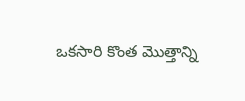ఒకసారి కొంత మొత్తాన్ని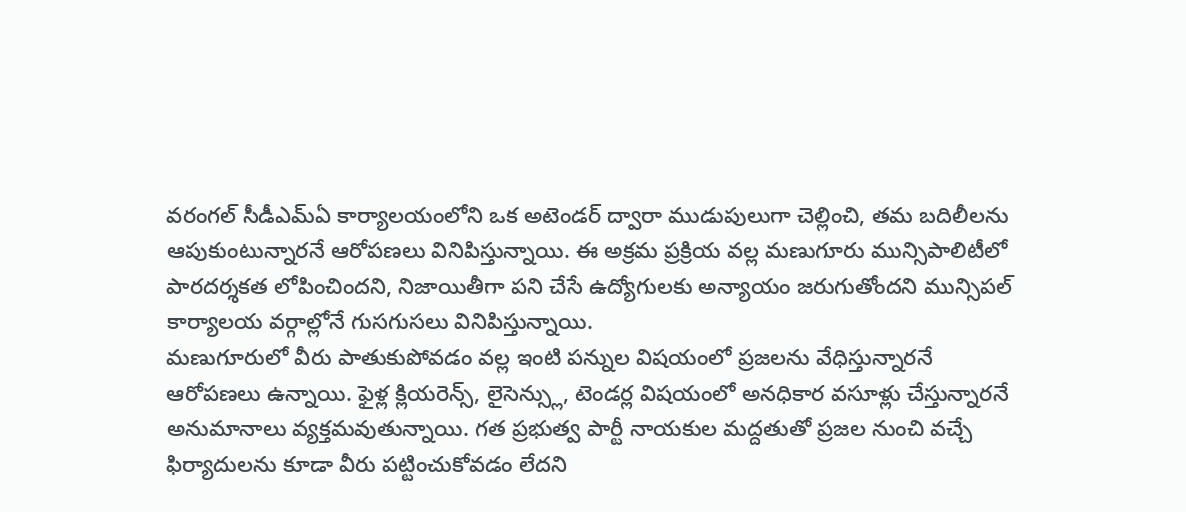వరంగల్ సీడీఎమ్ఏ కార్యాలయంలోని ఒక అటెండర్ ద్వారా ముడుపులుగా చెల్లించి, తమ బదిలీలను ఆపుకుంటున్నారనే ఆరోపణలు వినిపిస్తున్నాయి. ఈ అక్రమ ప్రక్రియ వల్ల మణుగూరు మున్సిపాలిటీలో పారదర్శకత లోపించిందని, నిజాయితీగా పని చేసే ఉద్యోగులకు అన్యాయం జరుగుతోందని మున్సిపల్ కార్యాలయ వర్గాల్లోనే గుసగుసలు వినిపిస్తున్నాయి.
మణుగూరులో వీరు పాతుకుపోవడం వల్ల ఇంటి పన్నుల విషయంలో ప్రజలను వేధిస్తున్నారనే ఆరోపణలు ఉన్నాయి. ఫైళ్ల క్లియరెన్స్, లైసెన్స్లు, టెండర్ల విషయంలో అనధికార వసూళ్లు చేస్తున్నారనే అనుమానాలు వ్యక్తమవుతున్నాయి. గత ప్రభుత్వ పార్టీ నాయకుల మద్దతుతో ప్రజల నుంచి వచ్చే ఫిర్యాదులను కూడా వీరు పట్టించుకోవడం లేదని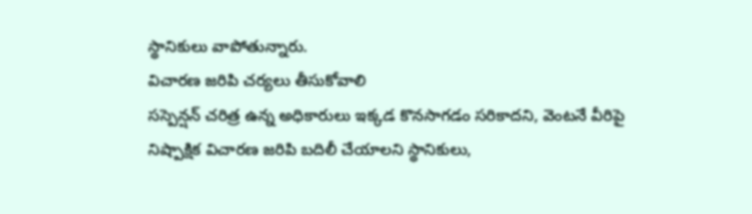స్థానికులు వాపోతున్నారు.
విచారణ జరిపి చర్యలు తీసుకోవాలి
సస్పెన్షన్ చరిత్ర ఉన్న అధికారులు ఇక్కడ కొనసాగడం సరికాదని, వెంటనే వీరిపై నిష్పాక్షిక విచారణ జరిపి బదిలీ చేయాలని స్థానికులు,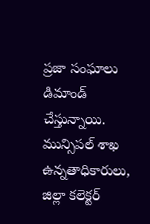ప్రజా సంఘాలు డిమాండ్ చేస్తున్నాయి. మున్సిపల్ శాఖ ఉన్నతాధికారులు, జిల్లా కలెక్టర్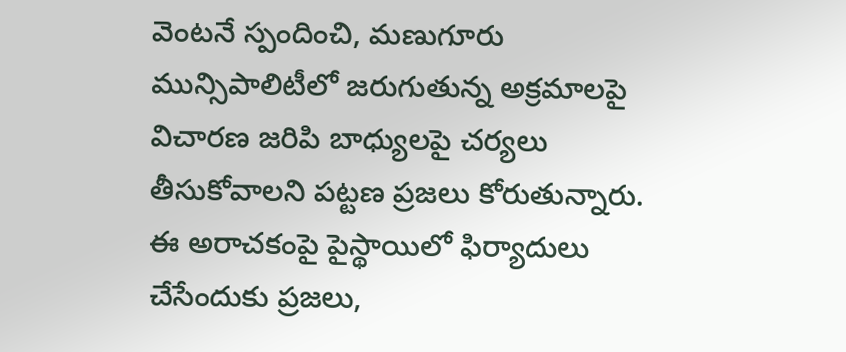వెంటనే స్పందించి, మణుగూరు మున్సిపాలిటీలో జరుగుతున్న అక్రమాలపై విచారణ జరిపి బాధ్యులపై చర్యలు తీసుకోవాలని పట్టణ ప్రజలు కోరుతున్నారు. ఈ అరాచకంపై పైస్థాయిలో ఫిర్యాదులు చేసేందుకు ప్రజలు,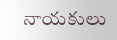నాయకులు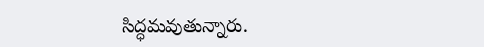సిద్ధమవుతున్నారు.